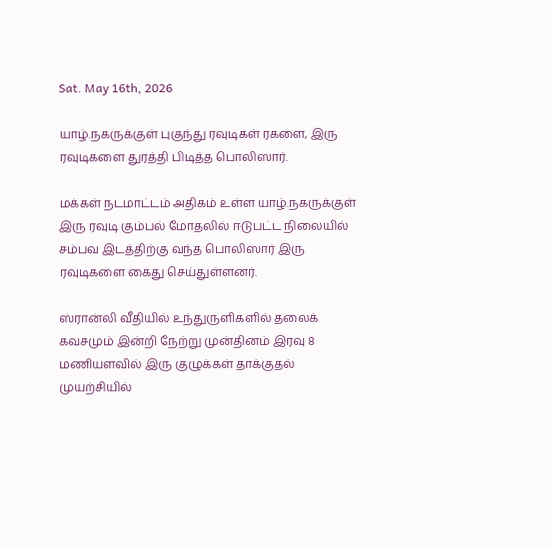Sat. May 16th, 2026

யாழ்.நகருக்குள் புகுந்து ரவுடிகள் ரகளை, இரு ரவுடிகளை துரத்தி பிடித்த பொலிஸார்.

மக்கள் நடமாட்டம் அதிகம் உள்ள யாழ்.நகருக்குள் இரு ரவுடி கும்பல் மோதலில் ஈடுபட்ட நிலையில் சம்பவ இடத்திற்கு வந்த பொலிஸார் இரு ரவுடிகளை கைது செய்துள்ளனர்.

ஸ்ரான்லி வீதியில் உந்துருளிகளில் தலைக் கவசமும் இன்றி நேற்று முன்தினம் இரவு 8 மணியளவில் இரு குழுக்கள் தாக்குதல் முயற்சியில்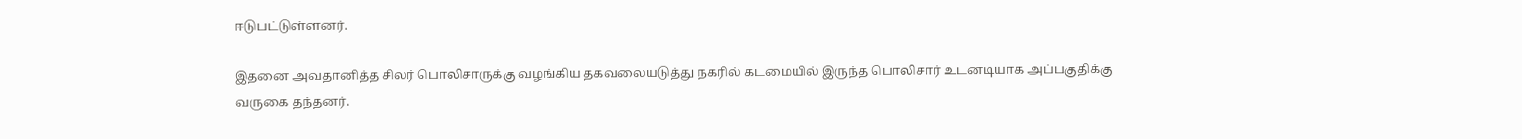ஈடுபட்டுள்ளனர்.

இதனை அவதானித்த சிலர் பொலிசாருக்கு வழங்கிய தகவலையடுத்து நகரில் கடமையில் இருந்த பொலிசார் உடனடியாக அப்பகுதிக்கு வருகை தந்தனர்.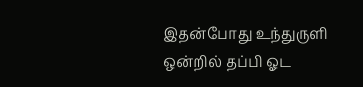இதன்போது உந்துருளி ஒன்றில் தப்பி ஓட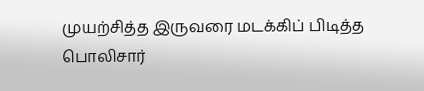முயற்சித்த இருவரை மடக்கிப் பிடித்த பொலிசார்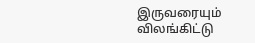இருவரையும் விலங்கிட்டு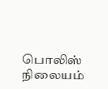பொலிஸ் நிலையம்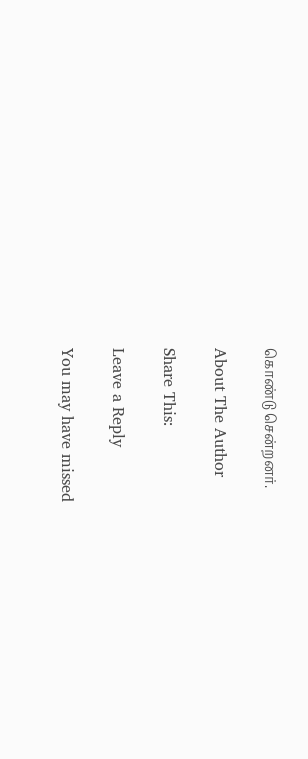கொண்டு சென்றனர்.

About The Author

Share This:

Leave a Reply

You may have missed